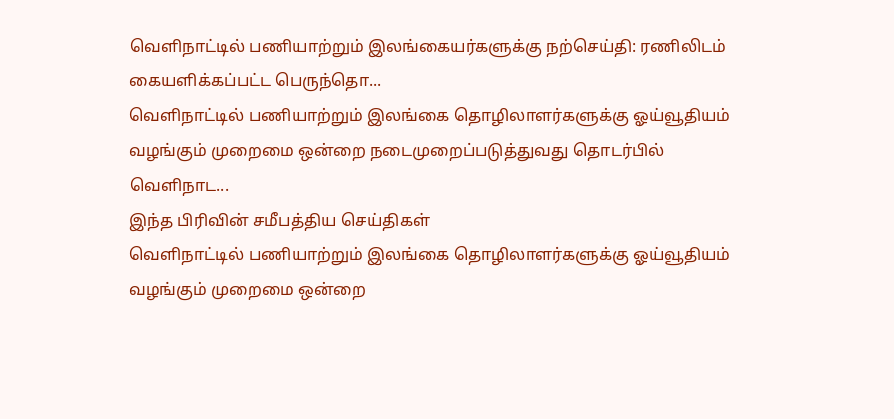வெளிநாட்டில் பணியாற்றும் இலங்கையர்களுக்கு நற்செய்தி: ரணிலிடம் கையளிக்கப்பட்ட பெருந்தொ...
வெளிநாட்டில் பணியாற்றும் இலங்கை தொழிலாளர்களுக்கு ஓய்வூதியம் வழங்கும் முறைமை ஒன்றை நடைமுறைப்படுத்துவது தொடர்பில் வெளிநாட...
இந்த பிரிவின் சமீபத்திய செய்திகள்
வெளிநாட்டில் பணியாற்றும் இலங்கை தொழிலாளர்களுக்கு ஓய்வூதியம் வழங்கும் முறைமை ஒன்றை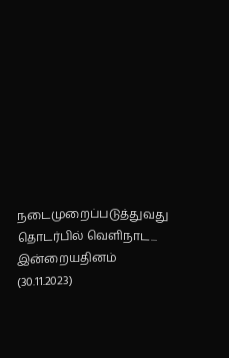நடைமுறைப்படுத்துவது தொடர்பில் வெளிநாட...
இன்றையதினம் (30.11.2023)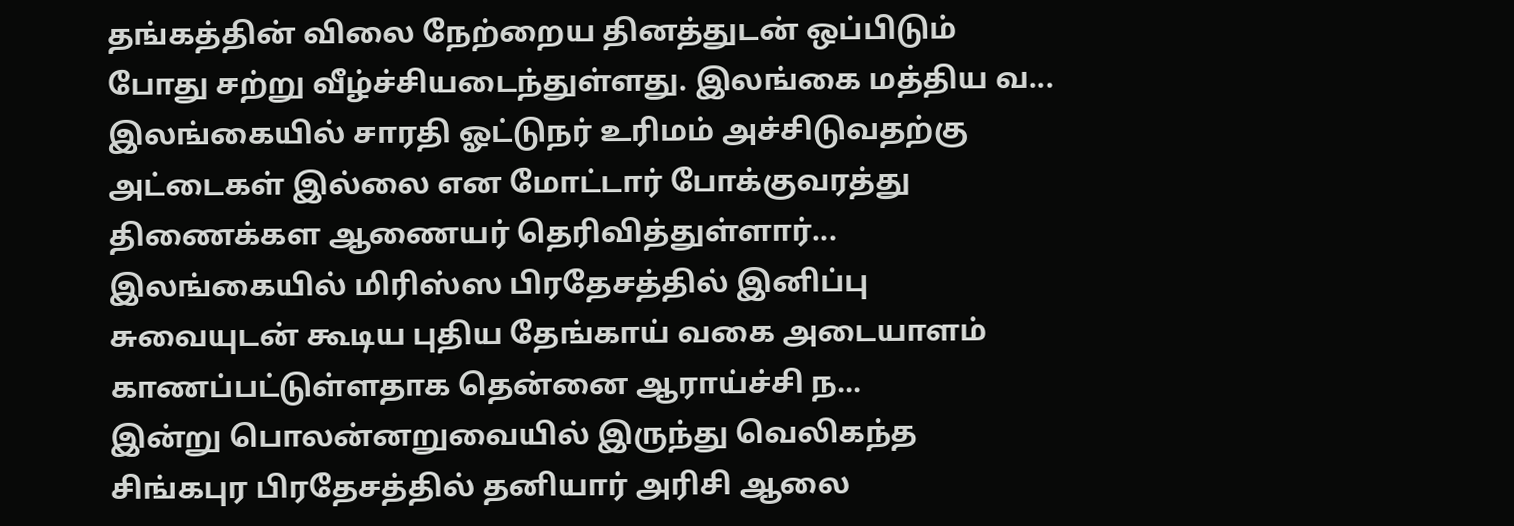தங்கத்தின் விலை நேற்றைய தினத்துடன் ஒப்பிடும் போது சற்று வீழ்ச்சியடைந்துள்ளது. இலங்கை மத்திய வ...
இலங்கையில் சாரதி ஓட்டுநர் உரிமம் அச்சிடுவதற்கு அட்டைகள் இல்லை என மோட்டார் போக்குவரத்து திணைக்கள ஆணையர் தெரிவித்துள்ளார்...
இலங்கையில் மிரிஸ்ஸ பிரதேசத்தில் இனிப்பு சுவையுடன் கூடிய புதிய தேங்காய் வகை அடையாளம் காணப்பட்டுள்ளதாக தென்னை ஆராய்ச்சி ந...
இன்று பொலன்னறுவையில் இருந்து வெலிகந்த சிங்கபுர பிரதேசத்தில் தனியார் அரிசி ஆலை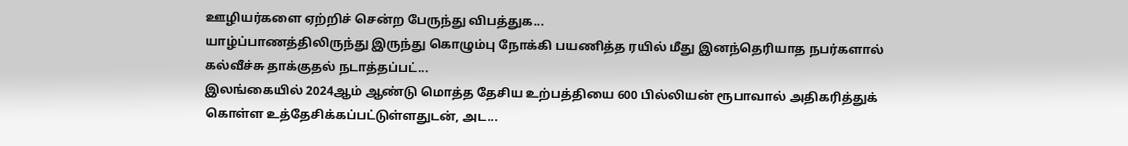ஊழியர்களை ஏற்றிச் சென்ற பேருந்து விபத்துக...
யாழ்ப்பாணத்திலிருந்து இருந்து கொழும்பு நோக்கி பயணித்த ரயில் மீது இனந்தெரியாத நபர்களால் கல்வீச்சு தாக்குதல் நடாத்தப்பட்...
இலங்கையில் 2024ஆம் ஆண்டு மொத்த தேசிய உற்பத்தியை 600 பில்லியன் ரூபாவால் அதிகரித்துக் கொள்ள உத்தேசிக்கப்பட்டுள்ளதுடன், அட...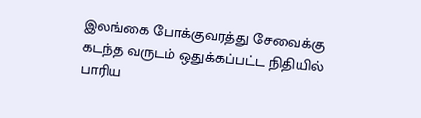இலங்கை போக்குவரத்து சேவைக்கு கடந்த வருடம் ஒதுக்கப்பட்ட நிதியில் பாரிய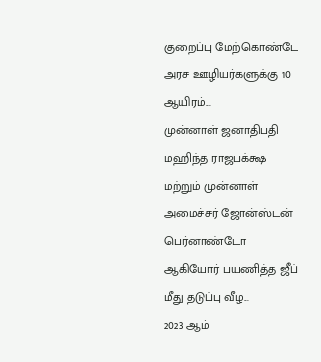குறைப்பு மேற்கொண்டே அரச ஊழியர்களுக்கு 10 ஆயிரம்...
முன்னாள் ஜனாதிபதி மஹிந்த ராஜபக்க்ஷ மற்றும் முன்னாள் அமைச்சர் ஜோன்ஸ்டன் பெர்னாண்டோ ஆகியோர் பயணித்த ஜீப் மீது தடுப்பு வீழ...
2023 ஆம்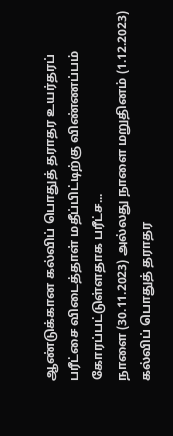ஆண்டுக்கான கல்விப் பொதுத் தராதர உயர்தரப் பரீட்சை விடைத்தாள் மதீப்பிட்டிற்கு விண்ணப்பம் கோரப்பட்டுள்ளதாக பரீட்ச...
நாளை (30.11.2023) அல்லது நாளை மறுதினம் (1.12.2023) கல்விப் பொதுத் தராதர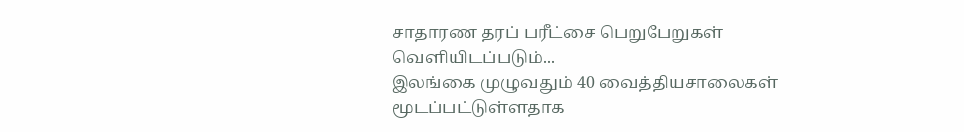சாதாரண தரப் பரீட்சை பெறுபேறுகள் வெளியிடப்படும்...
இலங்கை முழுவதும் 40 வைத்தியசாலைகள் மூடப்பட்டுள்ளதாக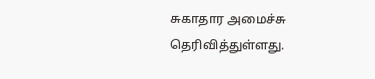சுகாதார அமைச்சு தெரிவித்துள்ளது.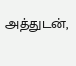அத்துடன்,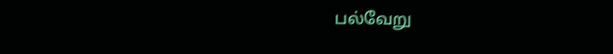பல்வேறு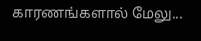காரணங்களால் மேலு...